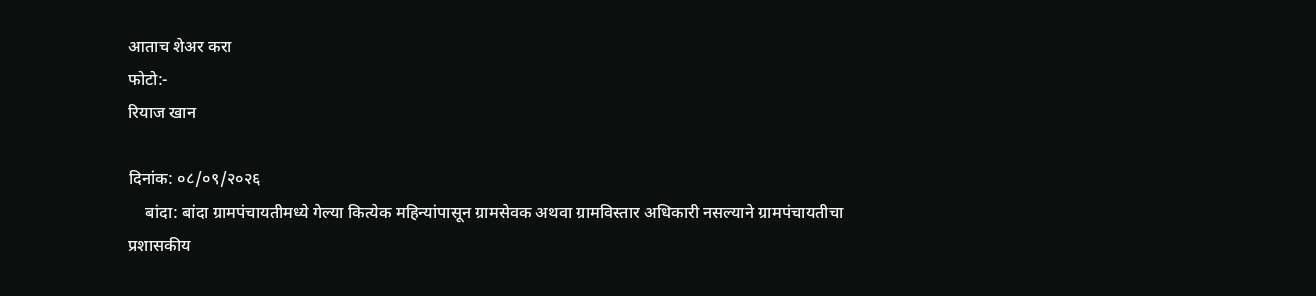आताच शेअर करा
फोटो:-
रियाज खान

दिनांक: ०८/०९/२०२६
    बांदा: बांदा ग्रामपंचायतीमध्ये गेल्या कित्येक महिन्यांपासून ग्रामसेवक अथवा ग्रामविस्तार अधिकारी नसल्याने ग्रामपंचायतीचा प्रशासकीय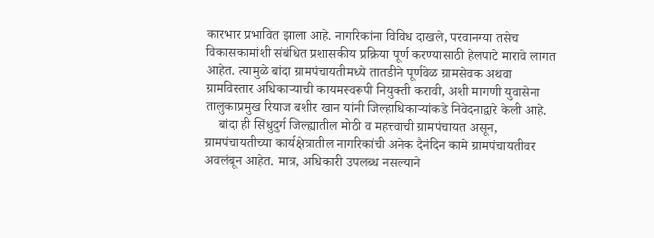कारभार प्रभावित झाला आहे. नागरिकांना विविध दाखले, परवानग्या तसेच विकासकामांशी संबंधित प्रशासकीय प्रक्रिया पूर्ण करण्यासाठी हेलपाटे मारावे लागत आहेत. त्यामुळे बांदा ग्रामपंचायतीमध्ये तातडीने पूर्णवेळ ग्रामसेवक अथवा ग्रामविस्तार अधिकाऱ्याची कायमस्वरूपी नियुक्ती करावी, अशी मागणी युवासेना तालुकाप्रमुख रियाज बशीर खान यांनी जिल्हाधिकाऱ्यांकडे निवेदनाद्वारे केली आहे.
    बांदा ही सिंधुदुर्ग जिल्ह्यातील मोठी व महत्त्वाची ग्रामपंचायत असून, ग्रामपंचायतीच्या कार्यक्षेत्रातील नागरिकांची अनेक दैनंदिन कामे ग्रामपंचायतीवर अवलंबून आहेत. मात्र, अधिकारी उपलब्ध नसल्याने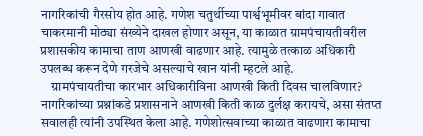नागरिकांची गैरसोय होत आहे. गणेश चतुर्थीच्या पार्श्वभूमीवर बांदा गावात चाकरमानी मोठ्या संख्येने दाखल होणार असून, या काळात ग्रामपंचायतीवरील प्रशासकीय कामाचा ताण आणखी वाढणार आहे. त्यामुळे तत्काळ अधिकारी उपलब्ध करून देणे गरजेचे असल्याचे खान यांनी म्हटले आहे.
    ग्रामपंचायतीचा कारभार अधिकारीविना आणखी किती दिवस चालविणार? नागरिकांच्या प्रश्नांकडे प्रशासनाने आणखी किती काळ दुर्लक्ष करायचे, असा संतप्त सवालही त्यांनी उपस्थित केला आहे. गणेशोत्सवाच्या काळात वाढणारा कामाचा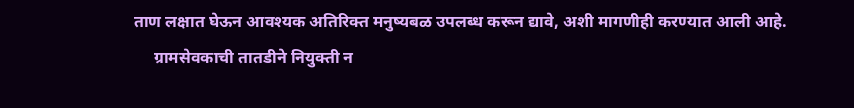ताण लक्षात घेऊन आवश्यक अतिरिक्त मनुष्यबळ उपलब्ध करून द्यावे, अशी मागणीही करण्यात आली आहे.
     ग्रामसेवकाची तातडीने नियुक्ती न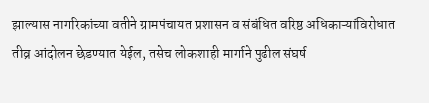झाल्यास नागरिकांच्या वतीने ग्रामपंचायत प्रशासन व संबंधित वरिष्ठ अधिकाऱ्यांविरोधात तीव्र आंदोलन छेडण्यात येईल, तसेच लोकशाही मार्गाने पुढील संघर्ष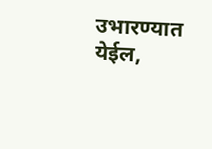उभारण्यात येईल,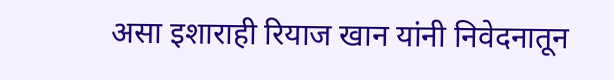असा इशाराही रियाज खान यांनी निवेदनातून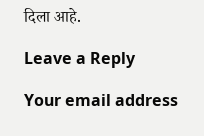दिला आहे.

Leave a Reply

Your email address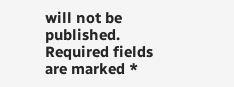will not be published. Required fields are marked *